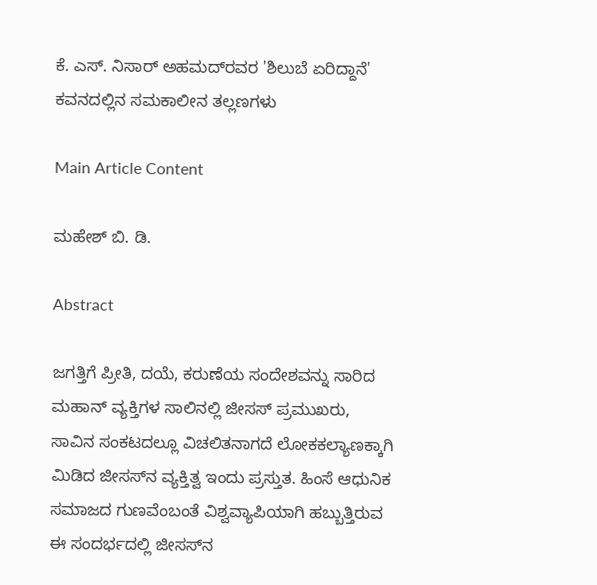ಕೆ. ಎಸ್. ನಿಸಾರ್ ಅಹಮದ್‌ರವರ 'ಶಿಲುಬೆ ಏರಿದ್ದಾನೆ' ಕವನದಲ್ಲಿನ ಸಮಕಾಲೀನ ತಲ್ಲಣಗಳು

Main Article Content

ಮಹೇಶ್ ಬಿ. ಡಿ.

Abstract

ಜಗತ್ತಿಗೆ ಪ್ರೀತಿ, ದಯೆ, ಕರುಣೆಯ ಸಂದೇಶವನ್ನು ಸಾರಿದ ಮಹಾನ್ ವ್ಯಕ್ತಿಗಳ ಸಾಲಿನಲ್ಲಿ ಜೀಸಸ್ ಪ್ರಮುಖರು, ಸಾವಿನ ಸಂಕಟದಲ್ಲೂ ವಿಚಲಿತನಾಗದೆ ಲೋಕಕಲ್ಯಾಣಕ್ಕಾಗಿ ಮಿಡಿದ ಜೀಸಸ್‌ನ ವ್ಯಕ್ತಿತ್ವ ಇಂದು ಪ್ರಸ್ತುತ. ಹಿಂಸೆ ಆಧುನಿಕ ಸಮಾಜದ ಗುಣವೆಂಬಂತೆ ವಿಶ್ವವ್ಯಾಪಿಯಾಗಿ ಹಬ್ಬುತ್ತಿರುವ ಈ ಸಂದರ್ಭದಲ್ಲಿ ಜೀಸಸ್‌ನ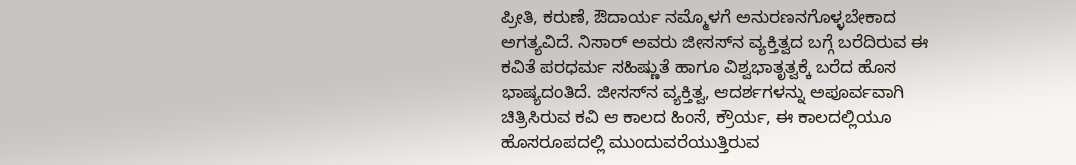ಪ್ರೀತಿ, ಕರುಣೆ, ಔದಾರ್ಯ ನಮ್ಮೊಳಗೆ ಅನುರಣನಗೊಳ್ಳಬೇಕಾದ ಅಗತ್ಯವಿದೆ. ನಿಸಾರ್ ಅವರು ಜೀಸಸ್‌ನ ವ್ಯಕ್ತಿತ್ವದ ಬಗ್ಗೆ ಬರೆದಿರುವ ಈ ಕವಿತೆ ಪರಧರ್ಮ ಸಹಿಷ್ಣುತೆ ಹಾಗೂ ವಿಶ್ವಭಾತೃತ್ವಕ್ಕೆ ಬರೆದ ಹೊಸ ಭಾಷ್ಯದಂತಿದೆ. ಜೀಸಸ್‌ನ ವ್ಯಕ್ತಿತ್ವ, ಆದರ್ಶಗಳನ್ನು ಅಪೂರ್ವವಾಗಿ ಚಿತ್ರಿಸಿರುವ ಕವಿ ಆ ಕಾಲದ ಹಿಂಸೆ, ಕ್ರೌರ್ಯ, ಈ ಕಾಲದಲ್ಲಿಯೂ ಹೊಸರೂಪದಲ್ಲಿ ಮುಂದುವರೆಯುತ್ತಿರುವ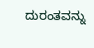ದುರಂತವನ್ನು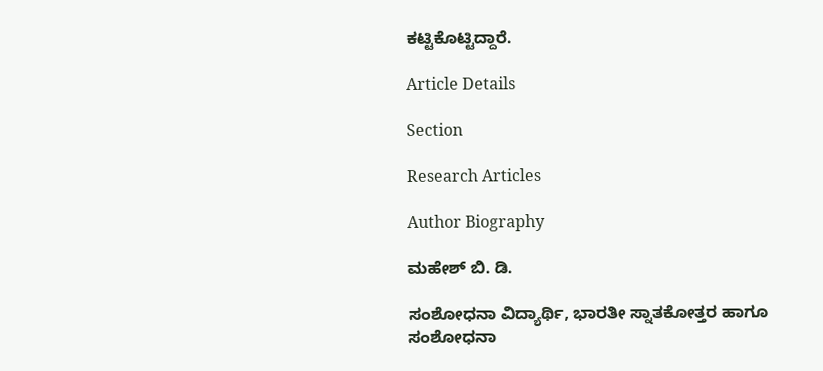ಕಟ್ಟಿಕೊಟ್ಟಿದ್ದಾರೆ.

Article Details

Section

Research Articles

Author Biography

ಮಹೇಶ್ ಬಿ. ಡಿ.

ಸಂಶೋಧನಾ ವಿದ್ಯಾರ್ಥಿ, ಭಾರತೀ ಸ್ನಾತಕೋತ್ತರ ಹಾಗೂ ಸಂಶೋಧನಾ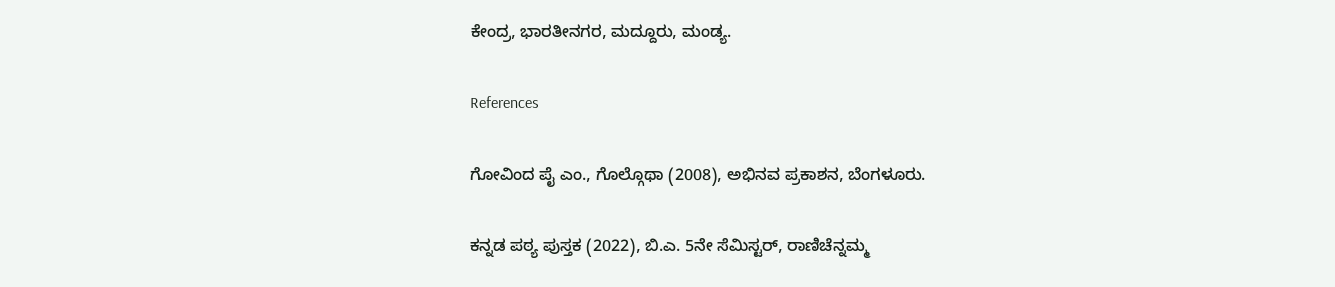ಕೇಂದ್ರ, ಭಾರತೀನಗರ, ಮದ್ದೂರು, ಮಂಡ್ಯ.

References

ಗೋವಿಂದ ಪೈ ಎಂ., ಗೊಲ್ಗೊಥಾ (2008), ಅಭಿನವ ಪ್ರಕಾಶನ, ಬೆಂಗಳೂರು.

ಕನ್ನಡ ಪಠ್ಯ ಪುಸ್ತಕ (2022), ಬಿ.ಎ. 5ನೇ ಸೆಮಿಸ್ಟರ್, ರಾಣಿಚೆನ್ನಮ್ಮ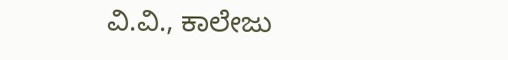ವಿ.ವಿ., ಕಾಲೇಜು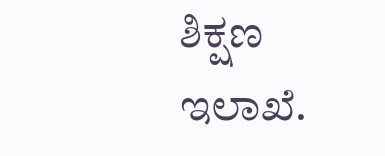ಶಿಕ್ಷಣ ಇಲಾಖೆ.